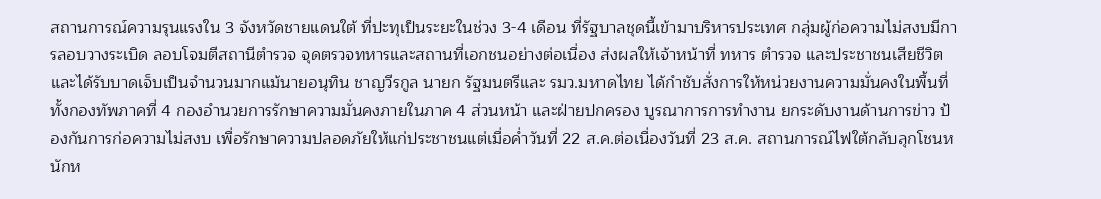สถานการณ์ความรุนแรงใน 3 จังหวัดชายแดนใต้ ที่ปะทุเป็นระยะในช่วง 3-4 เดือน ที่รัฐบาลชุดนี้เข้ามาบริหารประเทศ กลุ่มผู้ก่อความไม่สงบมีการลอบวางระเบิด ลอบโจมตีสถานีตำรวจ จุดตรวจทหารและสถานที่เอกชนอย่างต่อเนื่อง ส่งผลให้เจ้าหน้าที่ ทหาร ตำรวจ และประชาชนเสียชีวิต และได้รับบาดเจ็บเป็นจำนวนมากแม้นายอนุทิน ชาญวีรกูล นายก รัฐมนตรีและ รมว.มหาดไทย ได้กำชับสั่งการให้หน่วยงานความมั่นคงในพื้นที่ ทั้งกองทัพภาคที่ 4 กองอำนวยการรักษาความมั่นคงภายในภาค 4 ส่วนหน้า และฝ่ายปกครอง บูรณาการการทำงาน ยกระดับงานด้านการข่าว ป้องกันการก่อความไม่สงบ เพื่อรักษาความปลอดภัยให้แก่ประชาชนแต่เมื่อค่ำวันที่ 22 ส.ค.ต่อเนื่องวันที่ 23 ส.ค. สถานการณ์ไฟใต้กลับลุกโชนหนักห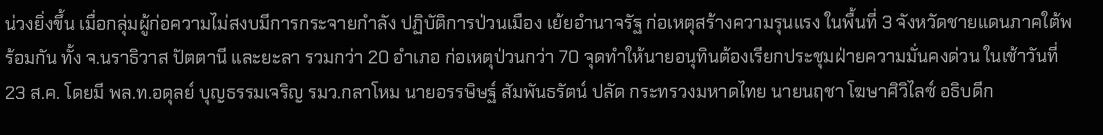น่วงยิ่งขึ้น เมื่อกลุ่มผู้ก่อความไม่สงบมีการกระจายกำลัง ปฏิบัติการป่วนเมือง เย้ยอำนาจรัฐ ก่อเหตุสร้างความรุนแรง ในพื้นที่ 3 จังหวัดชายแดนภาคใต้พร้อมกัน ทั้ง จ.นราธิวาส ปัตตานี และยะลา รวมกว่า 20 อำเภอ ก่อเหตุป่วนกว่า 70 จุดทำให้นายอนุทินต้องเรียกประชุมฝ่ายความมั่นคงด่วน ในเช้าวันที่ 23 ส.ค. โดยมี พล.ท.อดุลย์ บุญธรรมเจริญ รมว.กลาโหม นายอรรษิษฐ์ สัมพันธรัตน์ ปลัด กระทรวงมหาดไทย นายนฤชา โฆษาศิวิไลซ์ อธิบดีก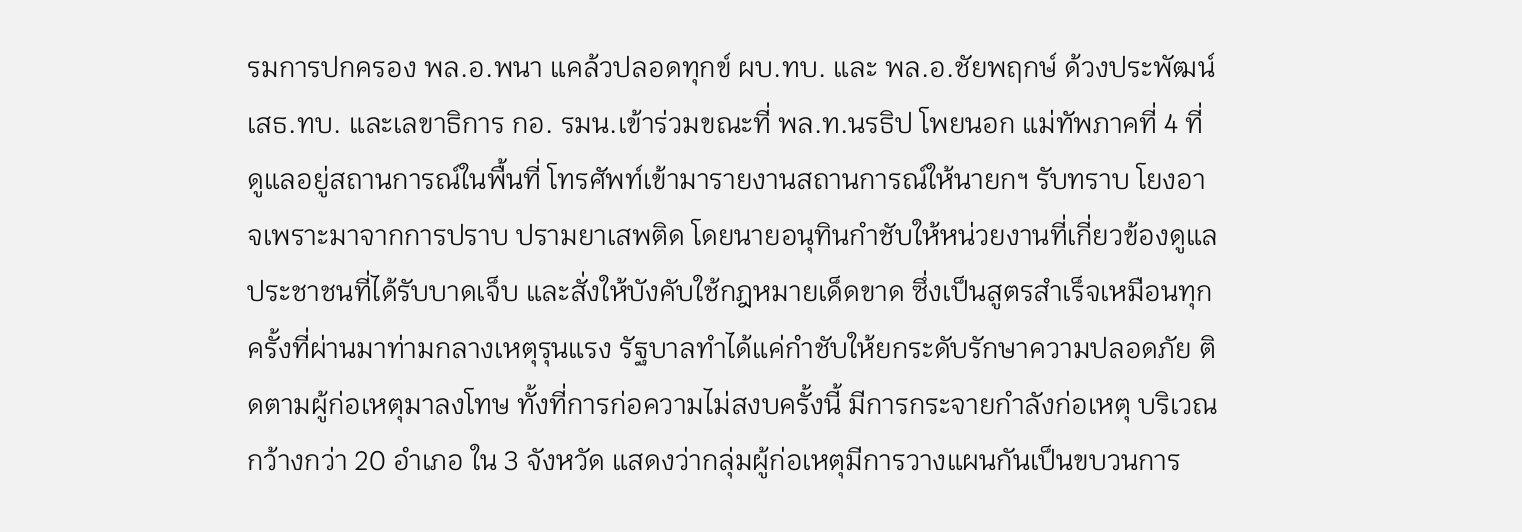รมการปกครอง พล.อ.พนา แคล้วปลอดทุกข์ ผบ.ทบ. และ พล.อ.ชัยพฤกษ์ ด้วงประพัฒน์ เสธ.ทบ. และเลขาธิการ กอ. รมน.เข้าร่วมขณะที่ พล.ท.นรธิป โพยนอก แม่ทัพภาคที่ 4 ที่ดูแลอยู่สถานการณ์ในพื้นที่ โทรศัพท์เข้ามารายงานสถานการณ์ให้นายกฯ รับทราบ โยงอาจเพราะมาจากการปราบ ปรามยาเสพติด โดยนายอนุทินกำชับให้หน่วยงานที่เกี่ยวข้องดูแลประชาชนที่ได้รับบาดเจ็บ และสั่งให้บังคับใช้กฎหมายเด็ดขาด ซึ่งเป็นสูตรสำเร็จเหมือนทุกครั้งที่ผ่านมาท่ามกลางเหตุรุนแรง รัฐบาลทำได้แค่กำชับให้ยกระดับรักษาความปลอดภัย ติดตามผู้ก่อเหตุมาลงโทษ ทั้งที่การก่อความไม่สงบครั้งนี้ มีการกระจายกำลังก่อเหตุ บริเวณกว้างกว่า 20 อำเภอ ใน 3 จังหวัด แสดงว่ากลุ่มผู้ก่อเหตุมีการวางแผนกันเป็นขบวนการ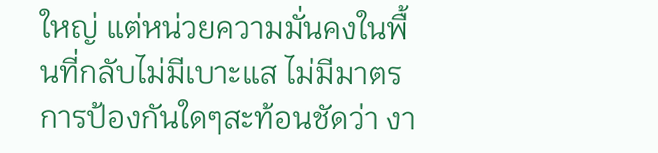ใหญ่ แต่หน่วยความมั่นคงในพื้นที่กลับไม่มีเบาะแส ไม่มีมาตรการป้องกันใดๆสะท้อนชัดว่า งา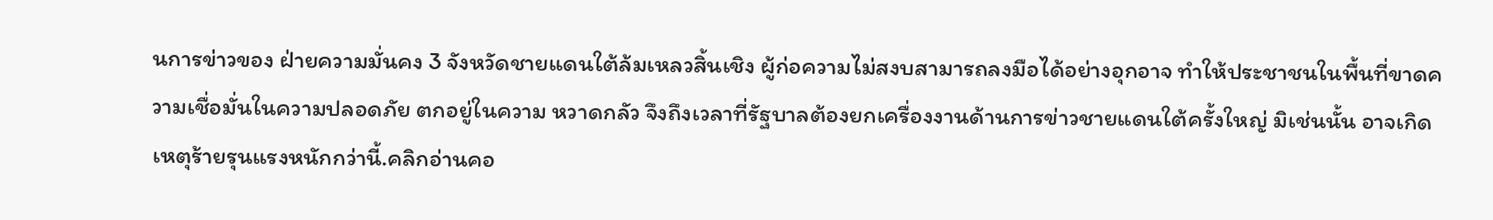นการข่าวของ ฝ่ายความมั่นคง 3 จังหวัดชายแดนใต้ล้มเหลวสิ้นเชิง ผู้ก่อความไม่สงบสามารถลงมือได้อย่างอุกอาจ ทำให้ประชาชนในพื้นที่ขาดความเชื่อมั่นในความปลอดภัย ตกอยู่ในความ หวาดกลัว จึงถึงเวลาที่รัฐบาลต้องยกเครื่องงานด้านการข่าวชายแดนใต้ครั้งใหญ่ มิเช่นนั้น อาจเกิดเหตุร้ายรุนแรงหนักกว่านี้.คลิกอ่านคอ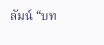ลัมน์ “บท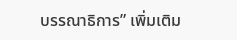บรรณาธิการ” เพิ่มเติม